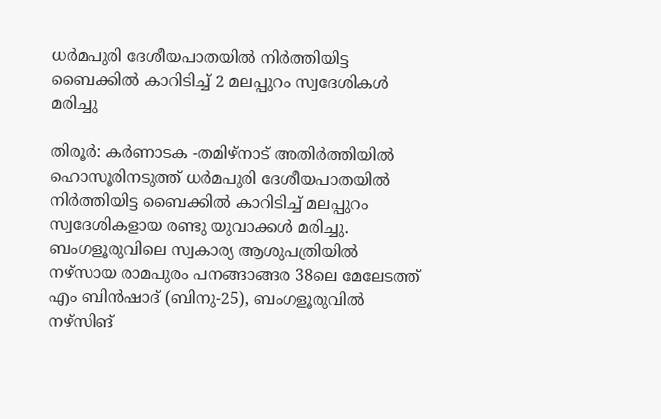ധര്‍മപുരി ദേശീയപാതയില്‍ നിര്‍ത്തിയിട്ട ബൈക്കില്‍ കാറിടിച്ച് 2 മലപ്പുറം സ്വദേശികള്‍ മരിച്ചു

തിരൂര്‍: കര്‍ണാടക -തമിഴ്നാട് അതിര്‍ത്തിയില്‍ ഹൊസൂരിനടുത്ത് ധര്‍മപുരി ദേശീയപാതയില്‍ നിര്‍ത്തിയിട്ട ബൈക്കില്‍ കാറിടിച്ച് മലപ്പുറം സ്വദേശികളായ രണ്ടു യുവാക്കള്‍ മരിച്ചു. ബംഗളൂരുവിലെ സ്വകാര്യ ആശുപത്രിയില്‍ നഴ്‌സായ രാമപുരം പനങ്ങാങ്ങര 38ലെ മേലേടത്ത് എം ബിന്‍ഷാദ് (ബിനു-25), ബംഗളൂരുവില്‍ നഴ്‌സിങ്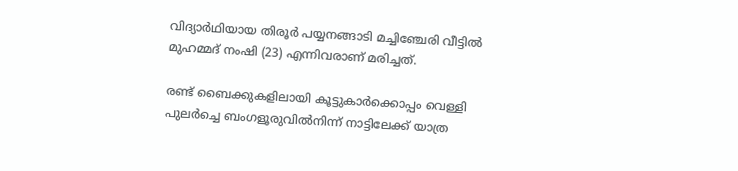വിദ്യാര്‍ഥിയായ തിരൂര്‍ പയ്യനങ്ങാടി മച്ചിഞ്ചേരി വീട്ടില്‍ മുഹമ്മദ് നംഷി (23) എന്നിവരാണ് മരിച്ചത്.

രണ്ട് ബൈക്കുകളിലായി കൂട്ടുകാര്‍ക്കൊപ്പം വെള്ളി പുലര്‍ച്ചെ ബംഗളൂരുവില്‍നിന്ന് നാട്ടിലേക്ക് യാത്ര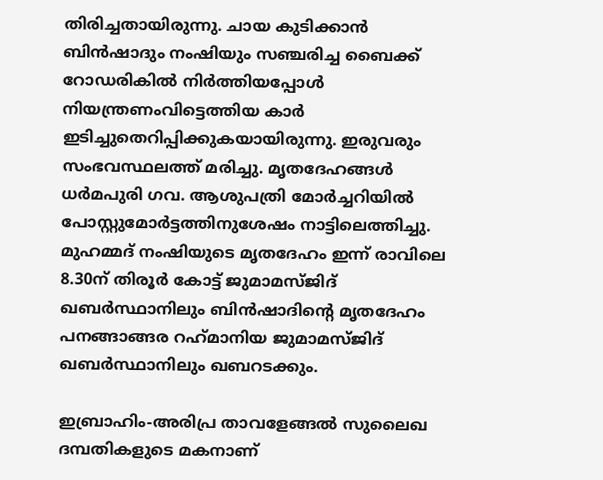തിരിച്ചതായിരുന്നു. ചായ കുടിക്കാന്‍ ബിന്‍ഷാദും നംഷിയും സഞ്ചരിച്ച ബൈക്ക് റോഡരികില്‍ നിര്‍ത്തിയപ്പോള്‍ നിയന്ത്രണംവിട്ടെത്തിയ കാര്‍ ഇടിച്ചുതെറിപ്പിക്കുകയായിരുന്നു. ഇരുവരും സംഭവസ്ഥലത്ത് മരിച്ചു. മൃതദേഹങ്ങള്‍ ധര്‍മപുരി ഗവ. ആശുപത്രി മോര്‍ച്ചറിയില്‍ പോസ്റ്റുമോര്‍ട്ടത്തിനുശേഷം നാട്ടിലെത്തിച്ചു. മുഹമ്മദ് നംഷിയുടെ മൃതദേഹം ഇന്ന് രാവിലെ 8.30ന് തിരൂര്‍ കോട്ട് ജുമാമസ്ജിദ് ഖബര്‍സ്ഥാനിലും ബിന്‍ഷാദിന്റെ മൃതദേഹം പനങ്ങാങ്ങര റഹ്‌മാനിയ ജുമാമസ്ജിദ് ഖബര്‍സ്ഥാനിലും ഖബറടക്കും.

ഇബ്രാഹിം-അരിപ്ര താവളേങ്ങല്‍ സുലൈഖ ദമ്പതികളുടെ മകനാണ്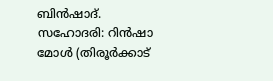ബിന്‍ഷാദ്. സഹോദരി: റിന്‍ഷാ മോള്‍ (തിരൂര്‍ക്കാട്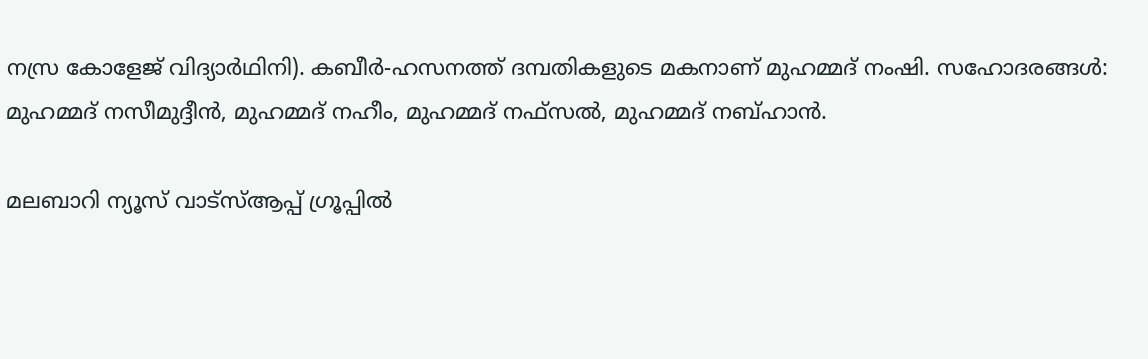നസ്ര കോളേജ് വിദ്യാര്‍ഥിനി). കബീര്‍-ഹസനത്ത് ദമ്പതികളുടെ മകനാണ് മുഹമ്മദ് നംഷി. സഹോദരങ്ങള്‍: മുഹമ്മദ് നസീമുദ്ദീന്‍, മുഹമ്മദ് നഹീം, മുഹമ്മദ് നഫ്‌സല്‍, മുഹമ്മദ് നബ്ഹാന്‍.

മലബാറി ന്യൂസ് വാട്‌സ്ആപ്പ് ഗ്രൂപ്പില്‍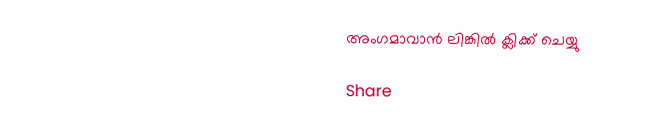അംഗമാവാന്‍ ലിങ്കില്‍ ക്ലിക്ക് ചെയ്യു

Share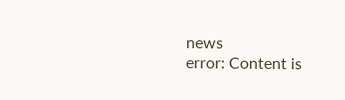news
error: Content is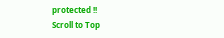protected !!
Scroll to Top